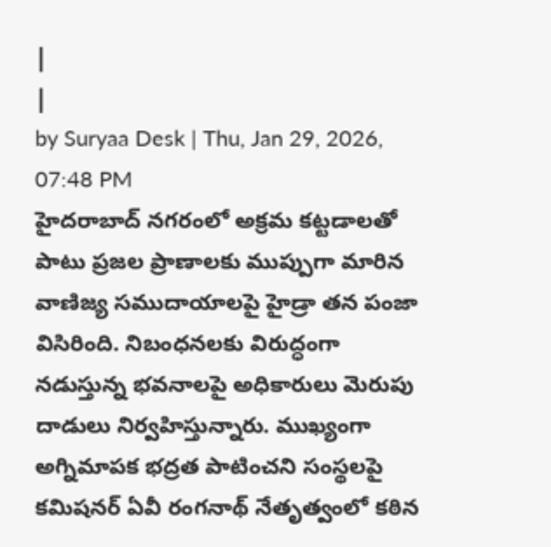|
|
by Suryaa Desk | Thu, Jan 29, 2026, 07:48 PM
హైదరాబాద్ నగరంలో అక్రమ కట్టడాలతో పాటు ప్రజల ప్రాణాలకు ముప్పుగా మారిన వాణిజ్య సముదాయాలపై హైడ్రా తన పంజా విసిరింది. నిబంధనలకు విరుద్ధంగా నడుస్తున్న భవనాలపై అధికారులు మెరుపు దాడులు నిర్వహిస్తున్నారు. ముఖ్యంగా అగ్నిమాపక భద్రత పాటించని సంస్థలపై కమిషనర్ ఏవీ రంగనాథ్ నేతృత్వంలో కఠిన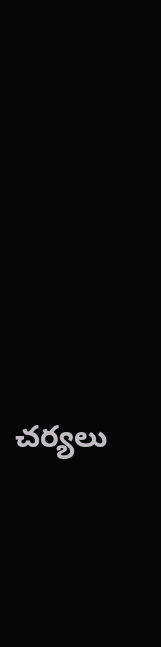చర్యలు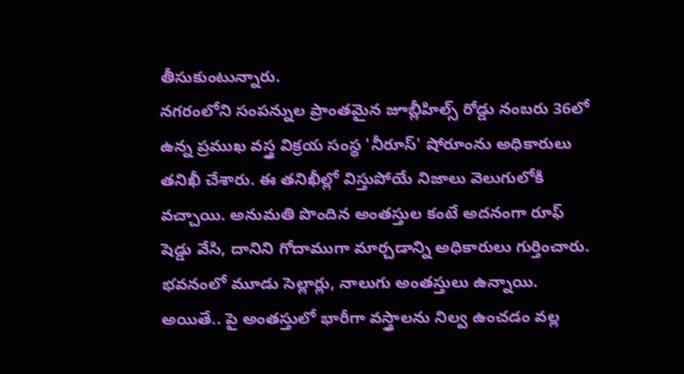తీసుకుంటున్నారు.
నగరంలోని సంపన్నుల ప్రాంతమైన జూబ్లీహిల్స్ రోడ్డు నంబరు 36లో ఉన్న ప్రముఖ వస్త్ర విక్రయ సంస్థ 'నీరూస్' షోరూంను అధికారులు తనిఖీ చేశారు. ఈ తనిఖీల్లో విస్తుపోయే నిజాలు వెలుగులోకి వచ్చాయి. అనుమతి పొందిన అంతస్తుల కంటే అదనంగా రూఫ్ షెడ్డు వేసి, దానిని గోదాముగా మార్చడాన్ని అధికారులు గుర్తించారు. భవనంలో మూడు సెల్లార్లు, నాలుగు అంతస్తులు ఉన్నాయి. అయితే.. పై అంతస్తులో భారీగా వస్త్రాలను నిల్వ ఉంచడం వల్ల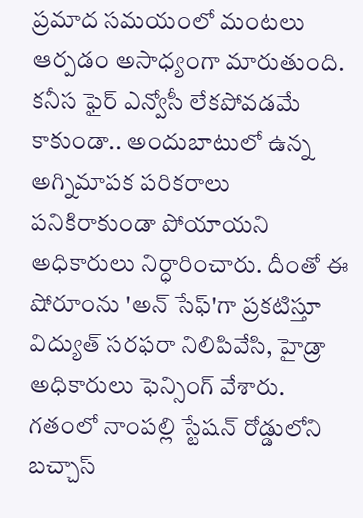ప్రమాద సమయంలో మంటలు ఆర్పడం అసాధ్యంగా మారుతుంది.
కనీస ఫైర్ ఎన్వోసీ లేకపోవడమే కాకుండా.. అందుబాటులో ఉన్న అగ్నిమాపక పరికరాలు పనికిరాకుండా పోయాయని అధికారులు నిర్ధారించారు. దీంతో ఈ షోరూంను 'అన్ సేఫ్'గా ప్రకటిస్తూ విద్యుత్ సరఫరా నిలిపివేసి, హైడ్రా అధికారులు ఫెన్సింగ్ వేశారు. గతంలో నాంపల్లి స్టేషన్ రోడ్డులోని బచ్చాస్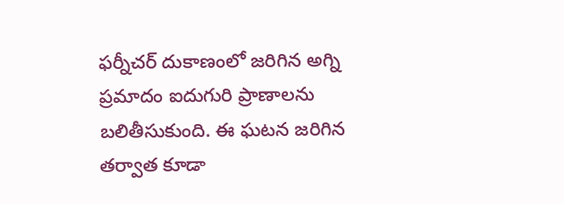ఫర్నీచర్ దుకాణంలో జరిగిన అగ్ని ప్రమాదం ఐదుగురి ప్రాణాలను బలితీసుకుంది. ఈ ఘటన జరిగిన తర్వాత కూడా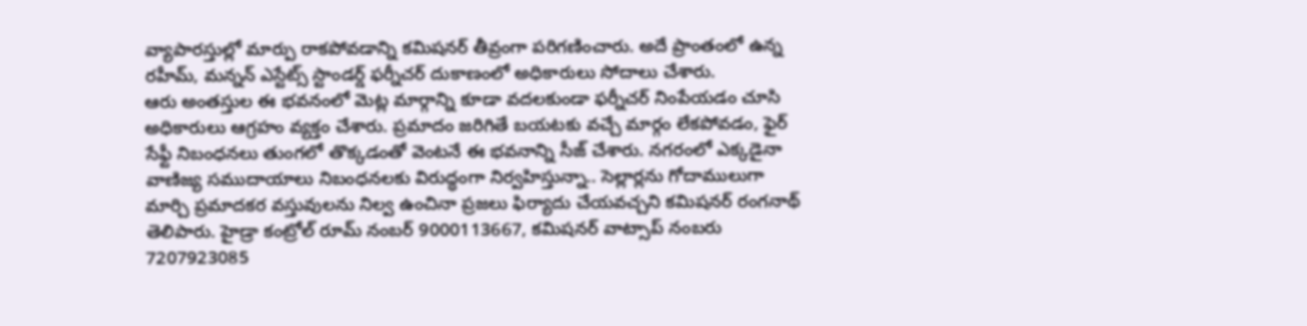వ్యాపారస్తుల్లో మార్పు రాకపోవడాన్ని కమిషనర్ తీవ్రంగా పరిగణించారు. అదే ప్రాంతంలో ఉన్న రహీమ్, మన్నన్ ఎస్టేట్స్ స్టాండర్డ్ ఫర్నీచర్ దుకాణంలో అధికారులు సోదాలు చేశారు.
ఆరు అంతస్తుల ఈ భవనంలో మెట్ల మార్గాన్ని కూడా వదలకుండా ఫర్నీచర్ నింపేయడం చూసి అధికారులు ఆగ్రహం వ్యక్తం చేశారు. ప్రమాదం జరిగితే బయటకు వచ్చే మార్గం లేకపోవడం, ఫైర్ సేఫ్టీ నిబంధనలు తుంగలో తొక్కడంతో వెంటనే ఈ భవనాన్ని సీజ్ చేశారు. నగరంలో ఎక్కడైనా వాణిజ్య సముదాయాలు నిబంధనలకు విరుద్ధంగా నిర్వహిస్తున్నా.. సెల్లార్లను గోదాములుగా మార్చి ప్రమాదకర వస్తువులను నిల్వ ఉంచినా ప్రజలు ఫిర్యాదు చేయవచ్చని కమిషనర్ రంగనాథ్ తెలిపారు. హైడ్రా కంట్రోల్ రూమ్ నంబర్ 9000113667, కమిషనర్ వాట్సాప్ నంబరు 7207923085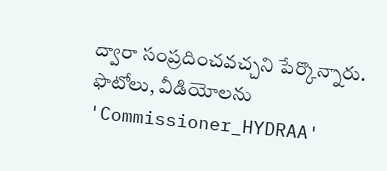ద్వారా సంప్రదించవచ్చని పేర్కొన్నారు. ఫొటోలు, వీడియోలను 'Commissioner_HYDRAA'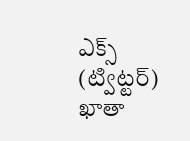ఎక్స్ (ట్విట్టర్) ఖాతా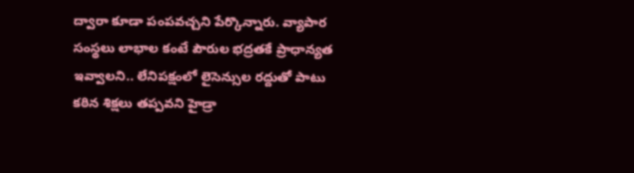ద్వారా కూడా పంపవచ్చని పేర్కొన్నారు. వ్యాపార సంస్థలు లాభాల కంటే పౌరుల భద్రతకే ప్రాధాన్యత ఇవ్వాలని.. లేనిపక్షంలో లైసెన్సుల రద్దుతో పాటు కఠిన శిక్షలు తప్పవని హైడ్రా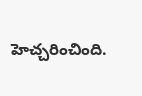హెచ్చరించింది.